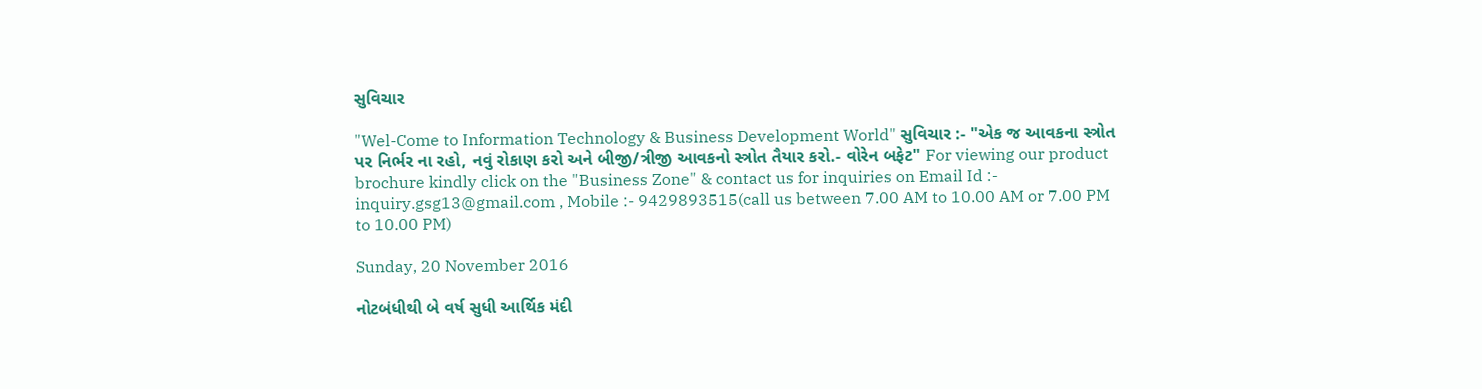સુવિચાર

"Wel-Come to Information Technology & Business Development World" સુવિચાર :- "એક જ આવકના સ્ત્રોત પર નિર્ભર ના રહો, નવું રોકાણ કરો અને બીજી/ત્રીજી આવકનો સ્ત્રોત તૈયાર કરો.- વોરેન બફેટ" For viewing our product brochure kindly click on the "Business Zone" & contact us for inquiries on Email Id :- inquiry.gsg13@gmail.com , Mobile :- 9429893515(call us between 7.00 AM to 10.00 AM or 7.00 PM to 10.00 PM)

Sunday, 20 November 2016

નોટબંધીથી બે વર્ષ સુધી આર્થિક મંદી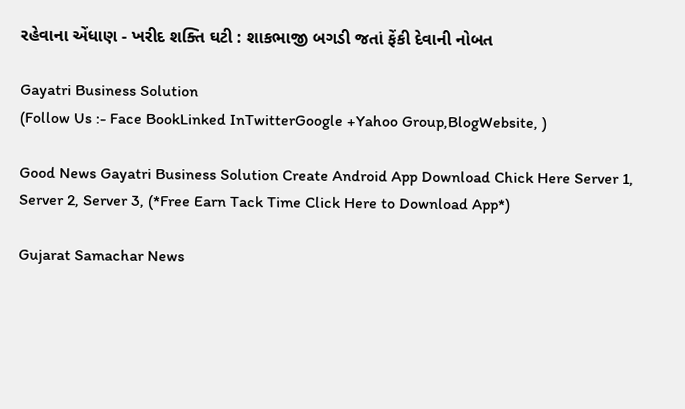રહેવાના એંધાણ - ખરીદ શક્તિ ઘટી : શાકભાજી બગડી જતાં ફેંકી દેવાની નોબત

Gayatri Business Solution
(Follow Us :- Face BookLinked InTwitterGoogle +Yahoo Group,BlogWebsite, )

Good News Gayatri Business Solution Create Android App Download Chick Here Server 1, Server 2, Server 3, (*Free Earn Tack Time Click Here to Download App*)

Gujarat Samachar News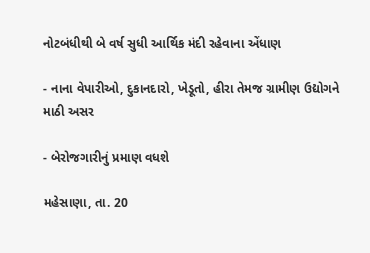નોટબંધીથી બે વર્ષ સુધી આર્થિક મંદી રહેવાના એંધાણ

- નાના વેપારીઓ, દુકાનદારો, ખેડૂતો, હીરા તેમજ ગ્રામીણ ઉદ્યોગને માઠી અસર

- બેરોજગારીનું પ્રમાણ વધશે

મહેસાણા, તા. 20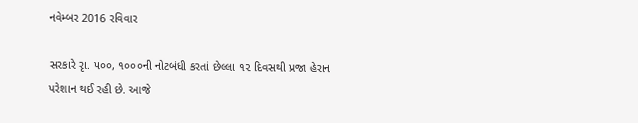નવેમ્બર 2016 રવિવાર

સરકારે રૃા. ૫૦૦, ૧૦૦૦ની નોટબંધી કરતાં છેલ્લા ૧૨ દિવસથી પ્રજા હેરાન પરેશાન થઈ રહી છે. આજે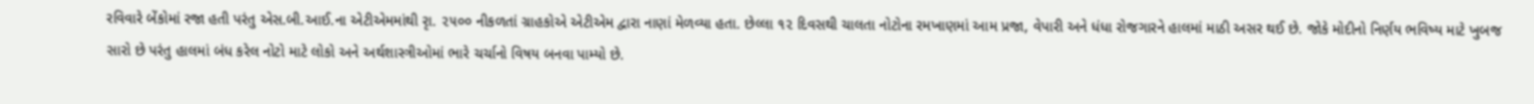રવિવારે બેંકોમાં રજા હતી પરંતુ એસ.બી.આઈ.ના એટીએમમાંથી રૃા. ૨૫૦૦ નીકળતાં ગ્રાહકોએ એટીએમ દ્વારા નાણાં મેળવ્યા હતા. છેલ્લા ૧૨ દિવસથી ચાલતા નોટોના રમખાણમાં આમ પ્રજા, વેપારી અને ધંધા રોજગારને હાલમાં માઠી અસર થઈ છે. જોકે મોદીનો નિર્ણય ભવિષ્ય માટે ખુબજ સારો છે પરંતુ હાલમાં બંધ કરેલ નોટો માટે લોકો અને અર્થશાસ્ત્રીઓમાં ભારે ચર્ચાનો વિષય બનવા પામ્યો છે.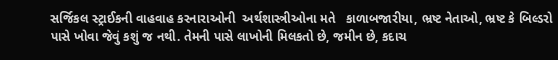સર્જિકલ સ્ટ્રાઈકની વાહવાહ કરનારાઓની  અર્થશાસ્ત્રીઓના મતે   કાળાબજારીયા, ભ્રષ્ટ નેતાઓ, ભ્રષ્ટ કે બિલ્ડરો પાસે ખોવા જેવું કશું જ નથી. તેમની પાસે લાખોની મિલકતો છે, જમીન છે, કદાચ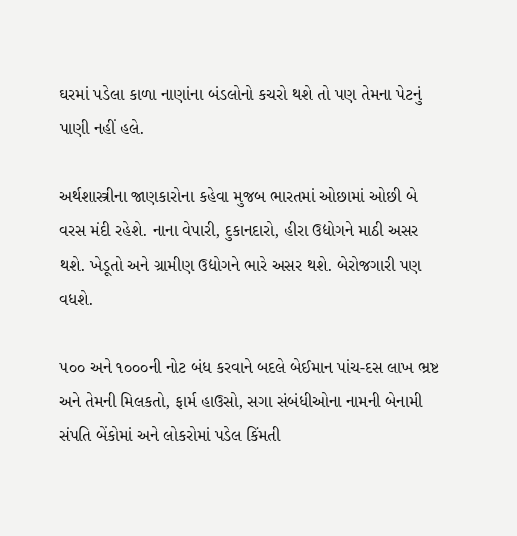ઘરમાં પડેલા કાળા નાણાંના બંડલોનો કચરો થશે તો પણ તેમના પેટનું પાણી નહીં હલે.

અર્થશાસ્ત્રીના જાણકારોના કહેવા મુજબ ભારતમાં ઓછામાં ઓછી બે વરસ મંદી રહેશે. નાના વેપારી, દુકાનદારો, હીરા ઉદ્યોગને માઠી અસર થશે. ખેડૂતો અને ગ્રામીણ ઉદ્યોગને ભારે અસર થશે. બેરોજગારી પણ વધશે.

૫૦૦ અને ૧૦૦૦ની નોટ બંધ કરવાને બદલે બેઈમાન પાંચ-દસ લાખ ભ્રષ્ટ અને તેમની મિલકતો, ફાર્મ હાઉસો, સગા સંબંધીઓના નામની બેનામી સંપતિ બેંકોમાં અને લોકરોમાં પડેલ કિંમતી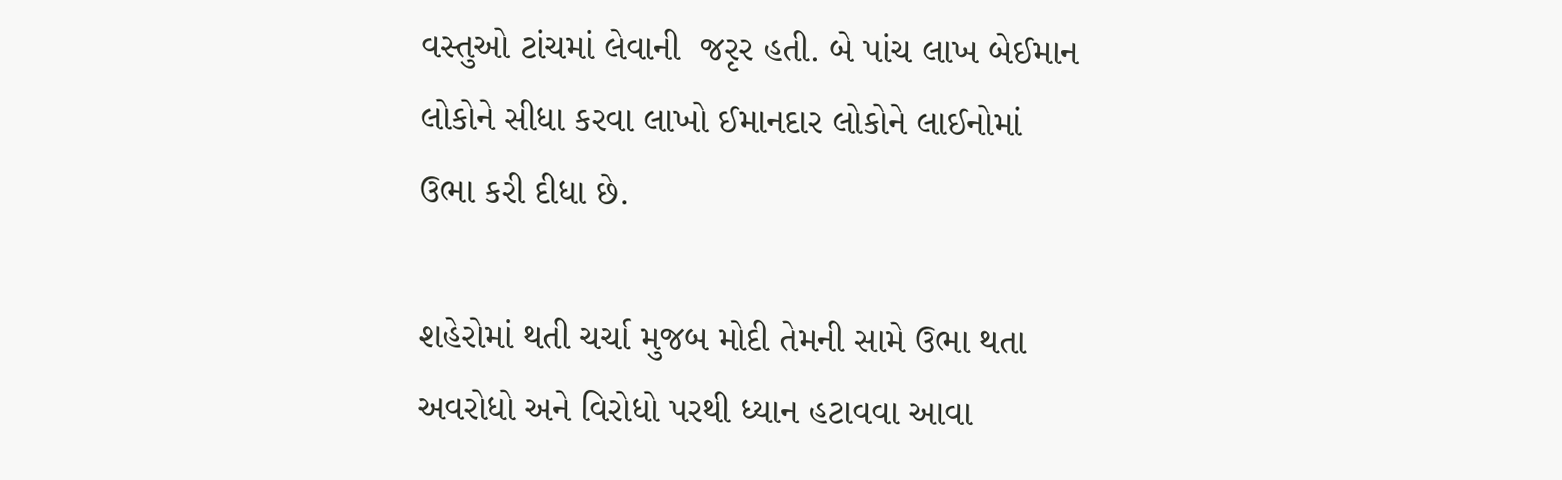વસ્તુઓ ટાંચમાં લેવાની  જરૃર હતી. બે પાંચ લાખ બેઈમાન લોકોને સીધા કરવા લાખો ઈમાનદાર લોકોને લાઈનોમાં ઉભા કરી દીધા છે.

શહેરોમાં થતી ચર્ચા મુજબ મોદી તેમની સામે ઉભા થતા અવરોધો અને વિરોધો પરથી ધ્યાન હટાવવા આવા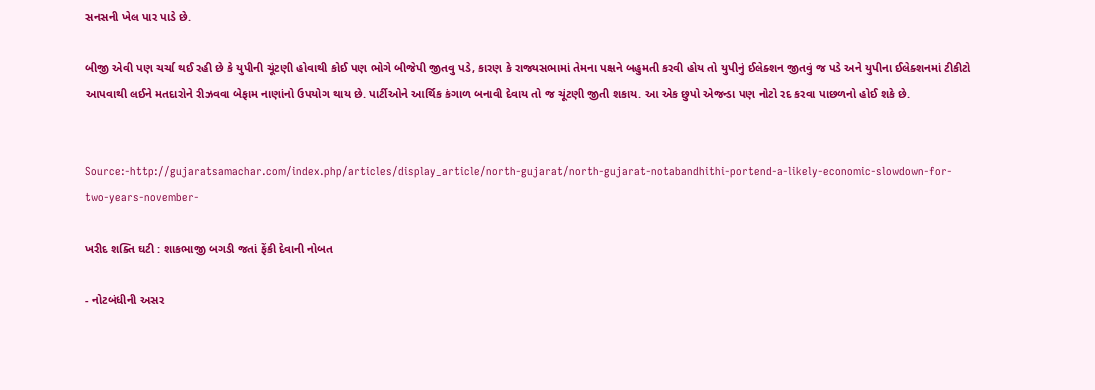સનસની ખેલ પાર પાડે છે.

બીજી એવી પણ ચર્ચા થઈ રહી છે કે યુપીની ચૂંટણી હોવાથી કોઈ પણ ભોગે બીજેપી જીતવુ પડે, કારણ કે રાજ્યસભામાં તેમના પક્ષને બહુમતી કરવી હોય તો યુપીનું ઈલેક્શન જીતવું જ પડે અને યુપીના ઈલેક્શનમાં ટીકીટો આપવાથી લઈને મતદારોને રીઝવવા બેફામ નાણાંનો ઉપયોગ થાય છે. પાર્ટીઓને આર્થિક કંગાળ બનાવી દેવાય તો જ ચૂંટણી જીતી શકાય. આ એક છુપો એજન્ડા પણ નોટો રદ કરવા પાછળનો હોઈ શકે છે.


Source:-http://gujaratsamachar.com/index.php/articles/display_article/north-gujarat/north-gujarat-notabandhithi-portend-a-likely-economic-slowdown-for-two-years-november-

ખરીદ શક્તિ ઘટી : શાકભાજી બગડી જતાં ફેંકી દેવાની નોબત

- નોટબંધીની અસર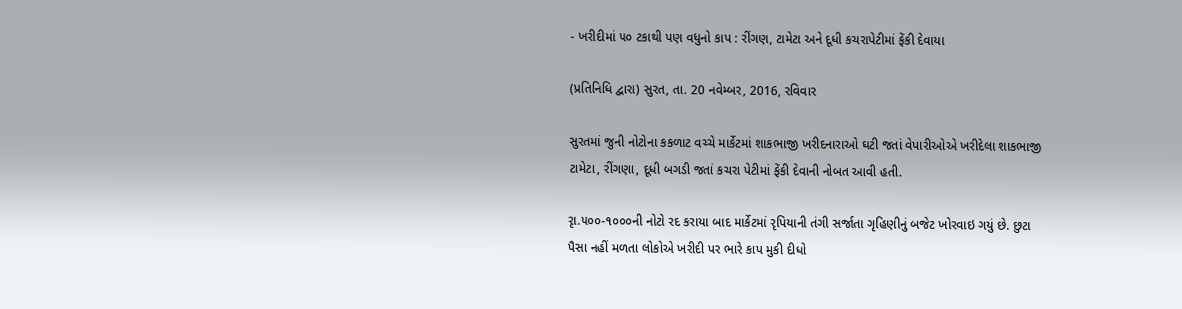- ખરીદીમાં ૫૦ ટકાથી પણ વધુનો કાપ : રીંગણ, ટામેટા અને દૂધી કચરાપેટીમાં ફેંકી દેવાયા

(પ્રતિનિધિ દ્વારા) સુરત, તા. 20 નવેમ્બર, 2016, રવિવાર

સુરતમાં જુની નોટોના કકળાટ વચ્ચે માર્કેટમાં શાકભાજી ખરીદનારાઓ ઘટી જતાં વેપારીઓએ ખરીદેલા શાકભાજી ટામેટા, રીંગણા, દૂધી બગડી જતાં કચરા પેટીમાં ફેંકી દેવાની નોબત આવી હતી.

રૃા.૫૦૦-૧૦૦૦ની નોટો રદ કરાયા બાદ માર્કેટમાં રૃપિયાની તંગી સર્જાતા ગૃહિણીનું બજેટ ખોરવાઇ ગયું છે. છુટા પૈસા નહીં મળતા લોકોએ ખરીદી પર ભારે કાપ મુકી દીધો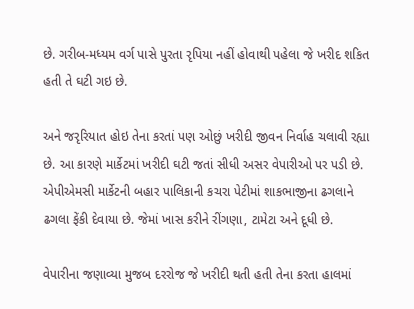છે. ગરીબ-મધ્યમ વર્ગ પાસે પુરતા રૃપિયા નહીં હોવાથી પહેલા જે ખરીદ શકિત હતી તે ઘટી ગઇ છે.

અને જરૃરિયાત હોઇ તેના કરતાં પણ ઓછું ખરીદી જીવન નિર્વાહ ચલાવી રહ્યા છે. આ કારણે માર્કેટમાં ખરીદી ઘટી જતાં સીધી અસર વેપારીઓ પર પડી છે. એપીએમસી માર્કેટની બહાર પાલિકાની કચરા પેટીમાં શાકભાજીના ઢગલાને ઢગલા ફેંકી દેવાયા છે. જેમાં ખાસ કરીને રીંગણા, ટામેટા અને દૂધી છે.

વેપારીના જણાવ્યા મુજબ દરરોજ જે ખરીદી થતી હતી તેના કરતા હાલમાં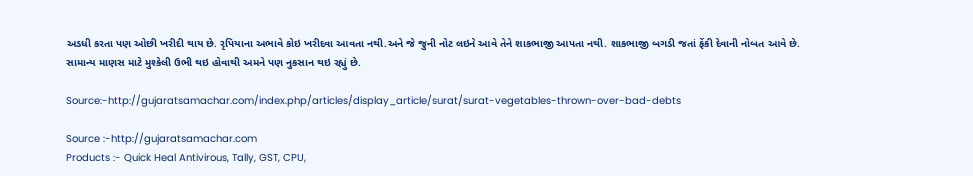અડધી કરતા પણ ઓછી ખરીદી થાય છે. રૃપિયાના અભાવે કોઇ ખરીદવા આવતા નથી.અને જે જુની નોટ લઇને આવે તેને શાકભાજી આપતા નથી. શાકભાજી બગડી જતાં ફેંકી દેવાની નોબત આવે છે. સામાન્ય માણસ માટે મુશ્કેલી ઉભી થઇ હોવાથી અમને પણ નુકસાન થઇ રહ્યું છે.

Source:-http://gujaratsamachar.com/index.php/articles/display_article/surat/surat-vegetables-thrown-over-bad-debts

Source :-http://gujaratsamachar.com
Products :- Quick Heal Antivirous, Tally, GST, CPU,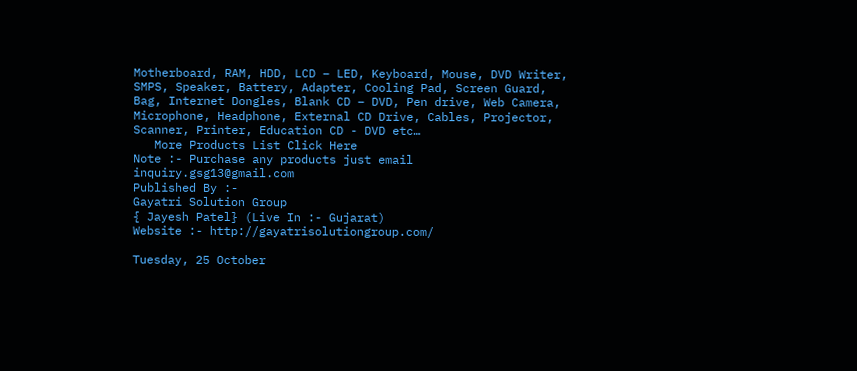Motherboard, RAM, HDD, LCD – LED, Keyboard, Mouse, DVD Writer, SMPS, Speaker, Battery, Adapter, Cooling Pad, Screen Guard, Bag, Internet Dongles, Blank CD – DVD, Pen drive, Web Camera, Microphone, Headphone, External CD Drive, Cables, Projector, Scanner, Printer, Education CD - DVD etc…
   More Products List Click Here
Note :- Purchase any products just email inquiry.gsg13@gmail.com
Published By :-
Gayatri Solution Group
{ Jayesh Patel} (Live In :- Gujarat)
Website :- http://gayatrisolutiongroup.com/

Tuesday, 25 October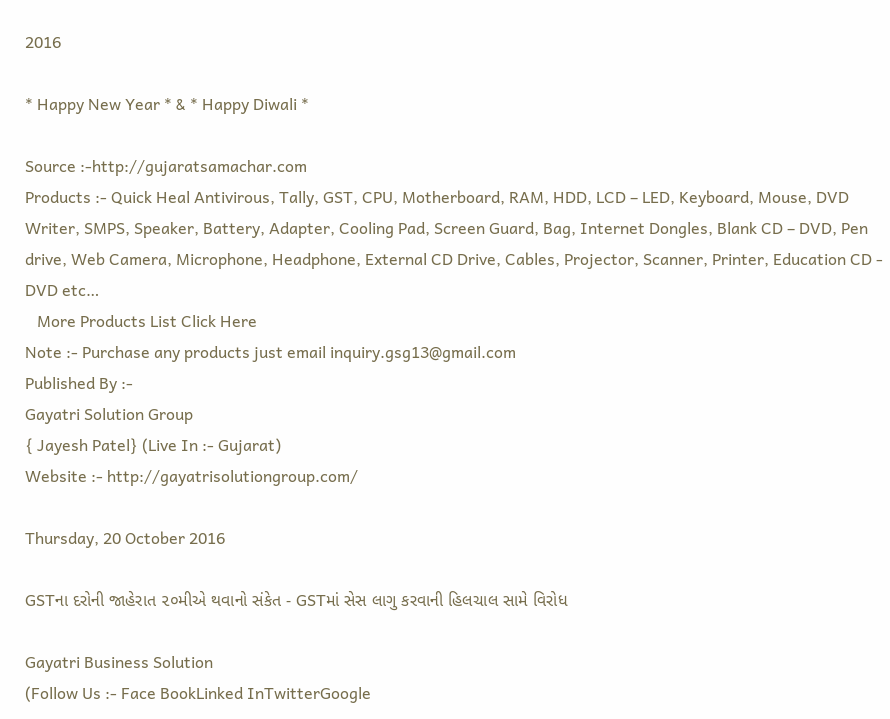2016

* Happy New Year * & * Happy Diwali *

Source :-http://gujaratsamachar.com
Products :- Quick Heal Antivirous, Tally, GST, CPU, Motherboard, RAM, HDD, LCD – LED, Keyboard, Mouse, DVD Writer, SMPS, Speaker, Battery, Adapter, Cooling Pad, Screen Guard, Bag, Internet Dongles, Blank CD – DVD, Pen drive, Web Camera, Microphone, Headphone, External CD Drive, Cables, Projector, Scanner, Printer, Education CD - DVD etc…
   More Products List Click Here
Note :- Purchase any products just email inquiry.gsg13@gmail.com
Published By :-
Gayatri Solution Group
{ Jayesh Patel} (Live In :- Gujarat)
Website :- http://gayatrisolutiongroup.com/

Thursday, 20 October 2016

GSTના દરોની જાહેરાત ૨૦મીએ થવાનો સંકેત - GSTમાં સેસ લાગુ કરવાની હિલચાલ સામે વિરોધ

Gayatri Business Solution
(Follow Us :- Face BookLinked InTwitterGoogle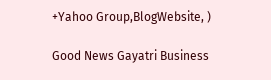+Yahoo Group,BlogWebsite, )

Good News Gayatri Business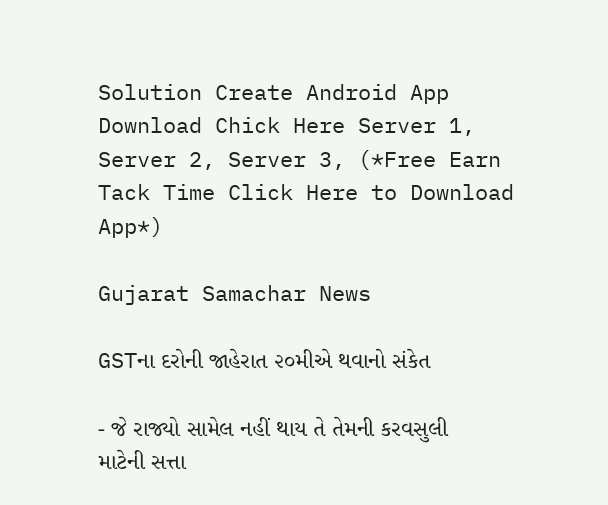Solution Create Android App Download Chick Here Server 1, Server 2, Server 3, (*Free Earn Tack Time Click Here to Download App*)

Gujarat Samachar News

GSTના દરોની જાહેરાત ૨૦મીએ થવાનો સંકેત

- જે રાજ્યો સામેલ નહીં થાય તે તેમની કરવસુલી માટેની સત્તા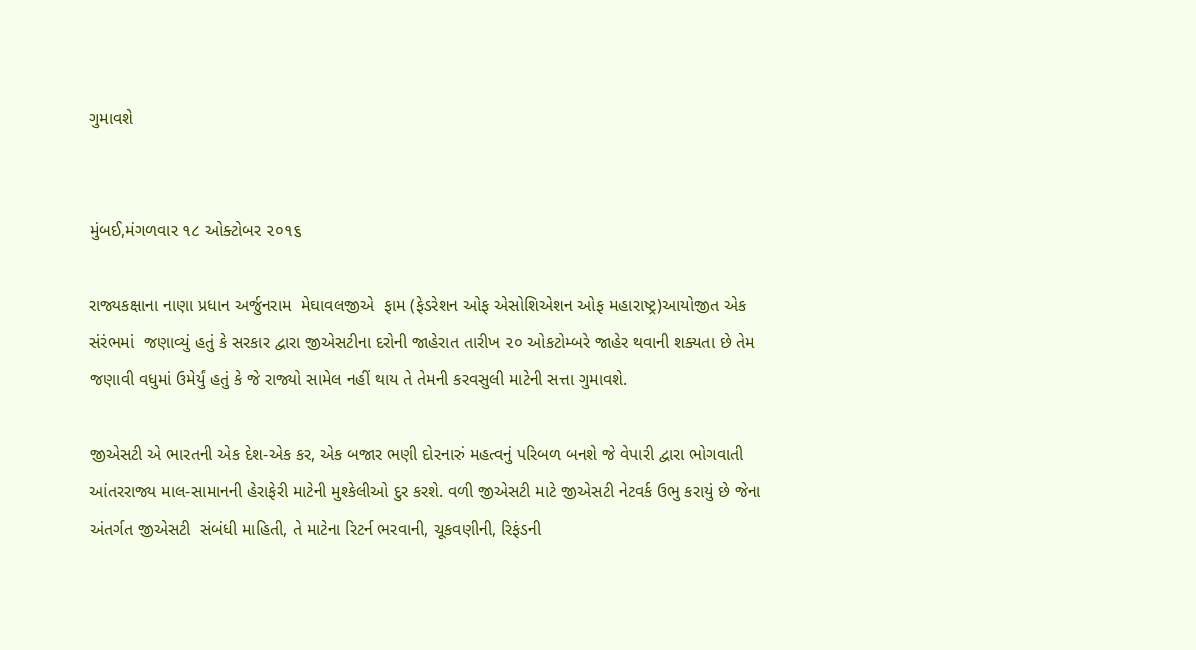ગુમાવશે


મુંબઈ,મંગળવાર ૧૮ ઓક્ટોબર ૨૦૧૬

રાજ્યકક્ષાના નાણા પ્રધાન અર્જુનરામ  મેઘાવલજીએ  ફામ (ફેડરેશન ઓફ એસોશિએશન ઓફ મહારાષ્ટ્ર)આયોજીત એક સંરંભમાં  જણાવ્યું હતું કે સરકાર દ્વારા જીએસટીના દરોની જાહેરાત તારીખ ૨૦ ઓકટોમ્બરે જાહેર થવાની શક્યતા છે તેમ જણાવી વધુમાં ઉમેર્યું હતું કે જે રાજ્યો સામેલ નહીં થાય તે તેમની કરવસુલી માટેની સત્તા ગુમાવશે.

જીએસટી એ ભારતની એક દેશ-એક કર, એક બજાર ભણી દોરનારું મહત્વનું પરિબળ બનશે જે વેપારી દ્વારા ભોગવાતી આંતરરાજ્ય માલ-સામાનની હેરાફેરી માટેની મુશ્કેલીઓ દુર કરશે. વળી જીએસટી માટે જીએસટી નેટવર્ક ઉભુ કરાયું છે જેના અંતર્ગત જીએસટી  સંબંધી માહિતી, તે માટેના રિટર્ન ભરવાની, ચૂકવણીની, રિફંડની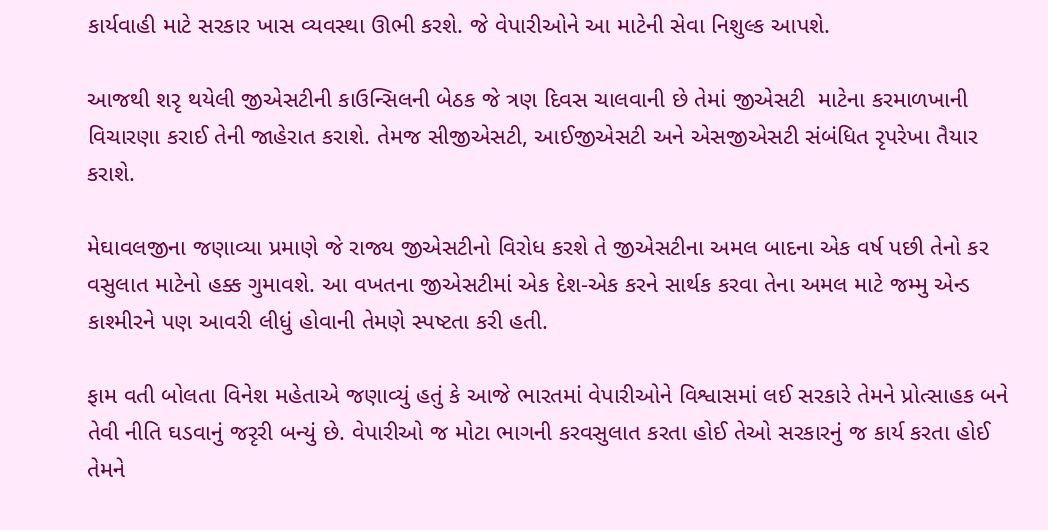કાર્યવાહી માટે સરકાર ખાસ વ્યવસ્થા ઊભી કરશે. જે વેપારીઓને આ માટેની સેવા નિશુલ્ક આપશે.

આજથી શરૃ થયેલી જીએસટીની કાઉન્સિલની બેઠક જે ત્રણ દિવસ ચાલવાની છે તેમાં જીએસટી  માટેના કરમાળખાની વિચારણા કરાઈ તેની જાહેરાત કરાશે. તેમજ સીજીએસટી, આઈજીએસટી અને એસજીએસટી સંબંધિત રૃપરેખા તૈયાર કરાશે.

મેઘાવલજીના જણાવ્યા પ્રમાણે જે રાજ્ય જીએસટીનો વિરોધ કરશે તે જીએસટીના અમલ બાદના એક વર્ષ પછી તેનો કર વસુલાત માટેનો હક્ક ગુમાવશે. આ વખતના જીએસટીમાં એક દેશ-એક કરને સાર્થક કરવા તેના અમલ માટે જમ્મુ એન્ડ કાશ્મીરને પણ આવરી લીધું હોવાની તેમણે સ્પષ્ટતા કરી હતી.

ફામ વતી બોલતા વિનેશ મહેતાએ જણાવ્યું હતું કે આજે ભારતમાં વેપારીઓને વિશ્વાસમાં લઈ સરકારે તેમને પ્રોત્સાહક બને તેવી નીતિ ઘડવાનું જરૃરી બન્યું છે. વેપારીઓ જ મોટા ભાગની કરવસુલાત કરતા હોઈ તેઓ સરકારનું જ કાર્ય કરતા હોઈ તેમને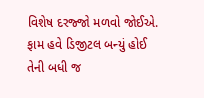વિશેષ દરજ્જો મળવો જોઈએ. ફામ હવે ડિજીટલ બન્યું હોઈ તેની બધી જ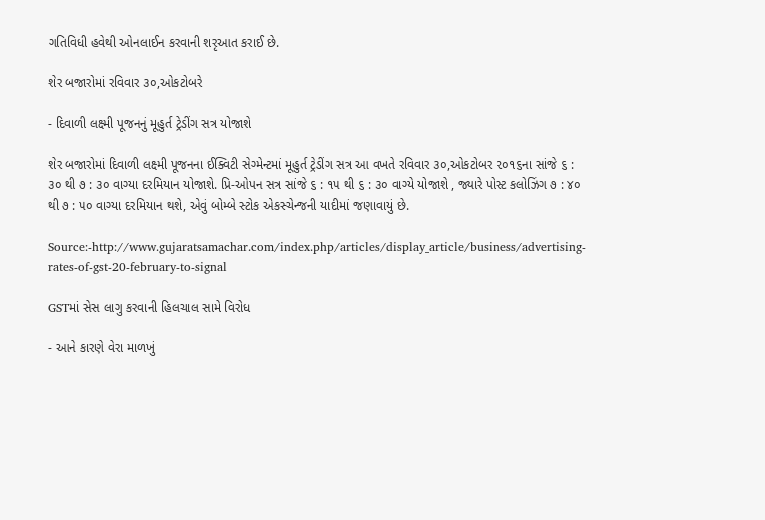ગતિવિધી હવેથી ઓનલાઈન કરવાની શરૃઆત કરાઈ છે.

શેર બજારોમાં રવિવાર ૩૦,ઓકટોબરે

- દિવાળી લક્ષ્મી પૂજનનું મૂહુર્ત ટ્રેડીંગ સત્ર યોજાશે

શેર બજારોમાં દિવાળી લક્ષ્મી પૂજનના ઈક્વિટી સેગ્મેન્ટમાં મૂહુર્ત ટ્રેડીંગ સત્ર આ વખતે રવિવાર ૩૦,ઓકટોબર ૨૦૧૬ના સાંજે ૬ : ૩૦ થી ૭ : ૩૦ વાગ્યા દરમિયાન યોજાશે. પ્રિ-ઓપન સત્ર સાંજે ૬ : ૧૫ થી ૬ : ૩૦ વાગ્યે યોજાશે , જ્યારે પોસ્ટ કલોઝિંગ ૭ : ૪૦ થી ૭ : ૫૦ વાગ્યા દરમિયાન થશે, એવું બોમ્બે સ્ટોક એકસ્ચેન્જની યાદીમાં જણાવાયું છે.

Source:-http://www.gujaratsamachar.com/index.php/articles/display_article/business/advertising-rates-of-gst-20-february-to-signal

GSTમાં સેસ લાગુ કરવાની હિલચાલ સામે વિરોધ

- આને કારણે વેરા માળખું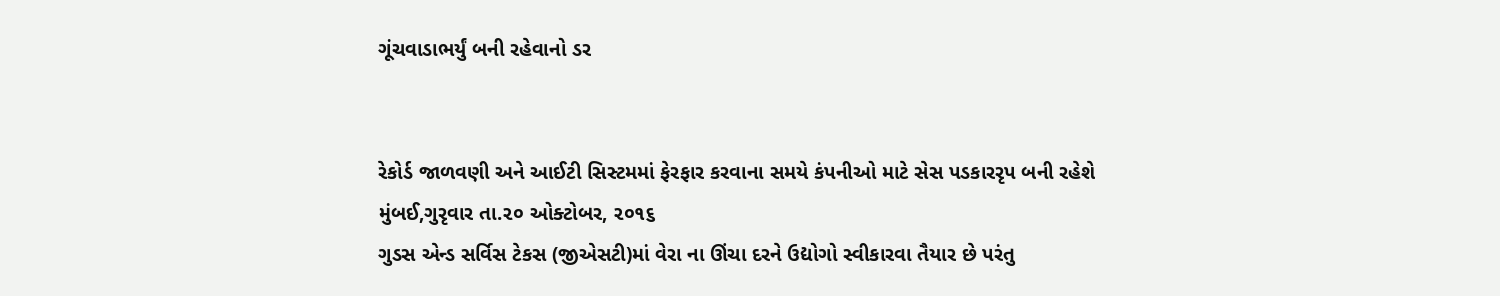ગૂંચવાડાભર્યું બની રહેવાનો ડર


રેકોર્ડ જાળવણી અને આઈટી સિસ્ટમમાં ફેરફાર કરવાના સમયે કંપનીઓ માટે સેસ પડકારરૃપ બની રહેશે
મુંબઈ,ગુરૃવાર તા.૨૦ ઓક્ટોબર, ૨૦૧૬
ગુડસ એન્ડ સર્વિસ ટેકસ (જીએસટી)માં વેરા ના ઊંચા દરને ઉદ્યોગો સ્વીકારવા તૈયાર છે પરંતુ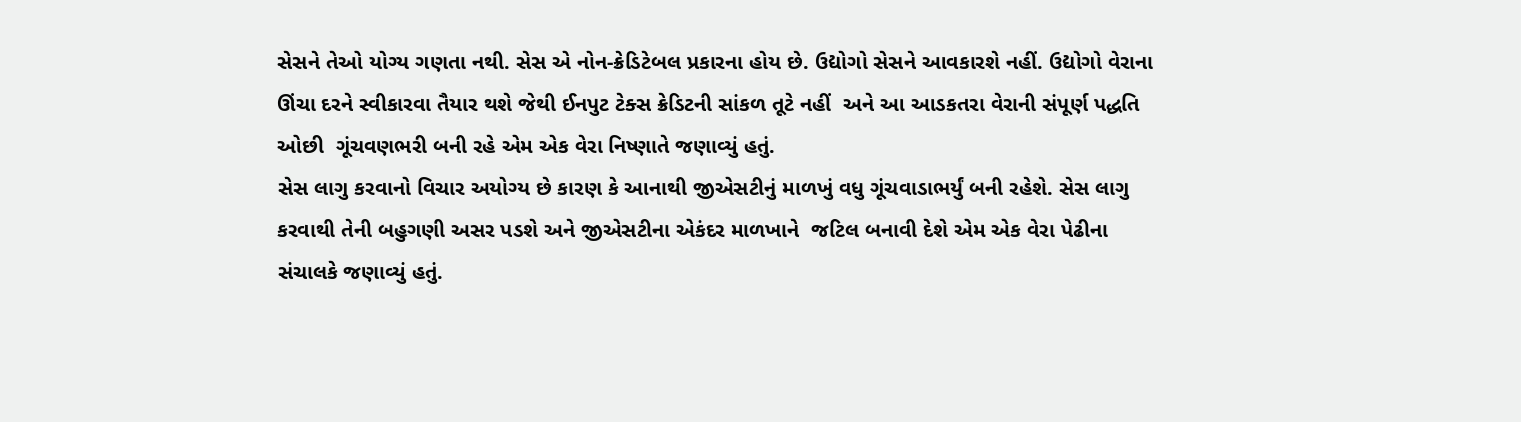સેસને તેઓ યોગ્ય ગણતા નથી. સેસ એ નોન-ક્રેડિટેબલ પ્રકારના હોય છે. ઉદ્યોગો સેસને આવકારશે નહીં. ઉદ્યોગો વેરાના ઊંચા દરને સ્વીકારવા તૈયાર થશે જેથી ઈનપુટ ટેક્સ ક્રેડિટની સાંકળ તૂટે નહીં  અને આ આડકતરા વેરાની સંપૂર્ણ પદ્ધતિ ઓછી  ગૂંચવણભરી બની રહે એમ એક વેરા નિષ્ણાતે જણાવ્યું હતું.
સેસ લાગુ કરવાનો વિચાર અયોગ્ય છે કારણ કે આનાથી જીએસટીનું માળખું વધુ ગૂંચવાડાભર્યું બની રહેશે. સેસ લાગુ કરવાથી તેની બહુગણી અસર પડશે અને જીએસટીના એકંદર માળખાને  જટિલ બનાવી દેશે એમ એક વેરા પેઢીના સંચાલકે જણાવ્યું હતું.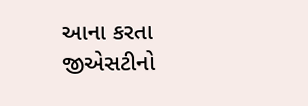આના કરતા જીએસટીનો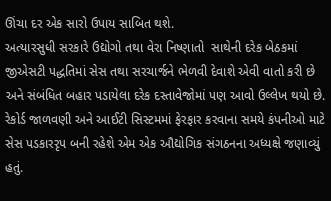ઊંચા દર એક સારો ઉપાય સાબિત થશે.
અત્યારસુધી સરકારે ઉદ્યોગો તથા વેરા નિષ્ણાતો  સાથેની દરેક બેઠકમાં  જીએસટી પદ્ધતિમાં સેસ તથા સરચાર્જને ભેળવી દેવાશે એવી વાતો કરી છે અને સંબંધિત બહાર પડાયેલા દરેક દસ્તાવેજોમાં પણ આવો ઉલ્લેખ થયો છે.
રેકોર્ડ જાળવણી અને આઈટી સિસ્ટમમાં ફેરફાર કરવાના સમયે કંપનીઓ માટે સેસ પડકારરૃપ બની રહેશે એમ એક ઔદ્યોગિક સંગઠનના અધ્યક્ષે જણાવ્યું હતું.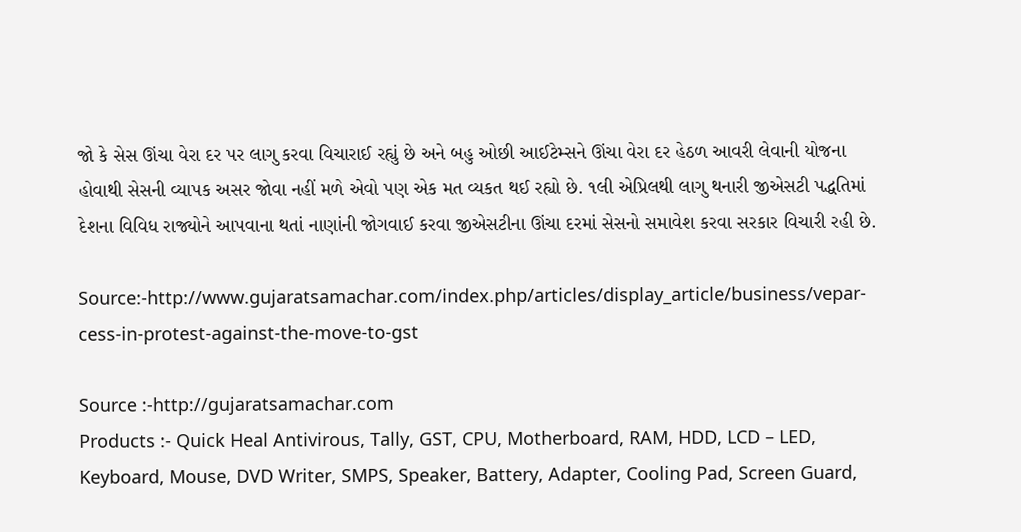જો કે સેસ ઊંચા વેરા દર પર લાગુ કરવા વિચારાઈ રહ્યું છે અને બહુ ઓછી આઈટેમ્સને ઊંચા વેરા દર હેઠળ આવરી લેવાની યોજના હોવાથી સેસની વ્યાપક અસર જોવા નહીં મળે એવો પણ એક મત વ્યકત થઈ રહ્યો છે. ૧લી એપ્રિલથી લાગુ થનારી જીએસટી પદ્ધતિમાં દેશના વિવિધ રાજ્યોને આપવાના થતાં નાણાંની જોગવાઈ કરવા જીએસટીના ઊંચા દરમાં સેસનો સમાવેશ કરવા સરકાર વિચારી રહી છે.

Source:-http://www.gujaratsamachar.com/index.php/articles/display_article/business/vepar-cess-in-protest-against-the-move-to-gst

Source :-http://gujaratsamachar.com
Products :- Quick Heal Antivirous, Tally, GST, CPU, Motherboard, RAM, HDD, LCD – LED, Keyboard, Mouse, DVD Writer, SMPS, Speaker, Battery, Adapter, Cooling Pad, Screen Guard,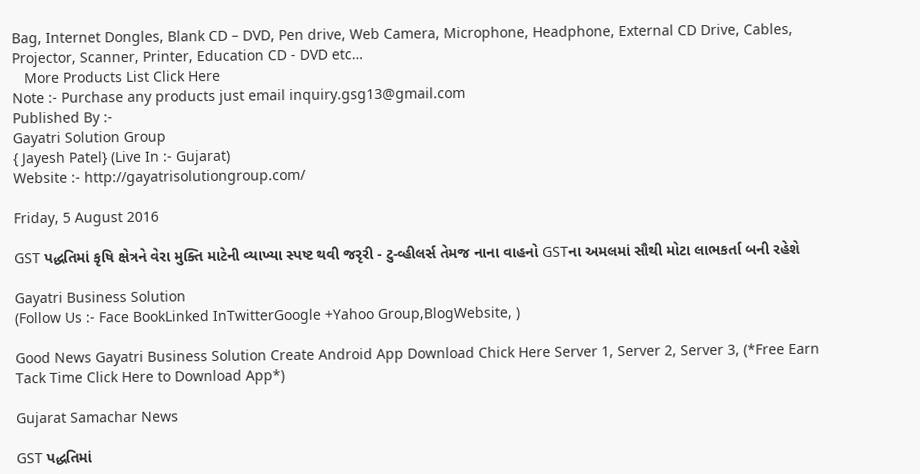Bag, Internet Dongles, Blank CD – DVD, Pen drive, Web Camera, Microphone, Headphone, External CD Drive, Cables, Projector, Scanner, Printer, Education CD - DVD etc…
   More Products List Click Here
Note :- Purchase any products just email inquiry.gsg13@gmail.com
Published By :-
Gayatri Solution Group
{ Jayesh Patel} (Live In :- Gujarat)
Website :- http://gayatrisolutiongroup.com/

Friday, 5 August 2016

GST પદ્ધતિમાં કૃષિ ક્ષેત્રને વેરા મુક્તિ માટેની વ્યાખ્યા સ્પષ્ટ થવી જરૃરી - ટુ-વ્હીલર્સ તેમજ નાના વાહનો GSTના અમલમાં સૌથી મોટા લાભકર્તા બની રહેશે

Gayatri Business Solution
(Follow Us :- Face BookLinked InTwitterGoogle +Yahoo Group,BlogWebsite, )

Good News Gayatri Business Solution Create Android App Download Chick Here Server 1, Server 2, Server 3, (*Free Earn Tack Time Click Here to Download App*)

Gujarat Samachar News

GST પદ્ધતિમાં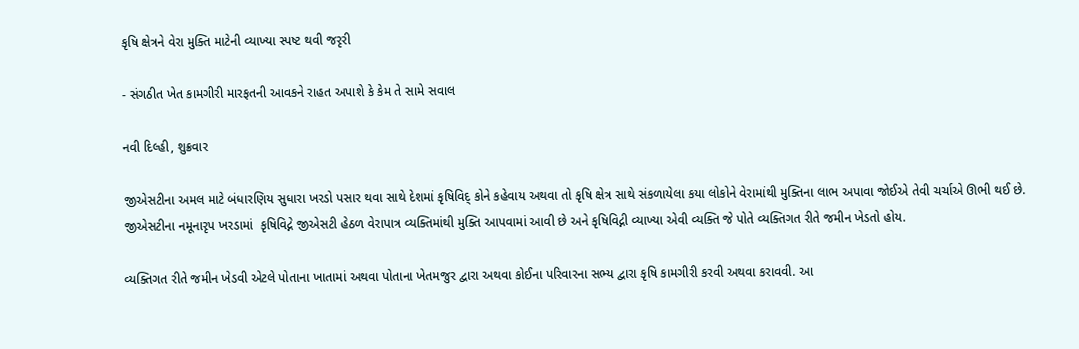કૃષિ ક્ષેત્રને વેરા મુક્તિ માટેની વ્યાખ્યા સ્પષ્ટ થવી જરૃરી

- સંગઠીત ખેત કામગીરી મારફતની આવકને રાહત અપાશે કે કેમ તે સામે સવાલ

નવી દિલ્હી, શુક્રવાર

જીએસટીના અમલ માટે બંધારણિય સુધારા ખરડો પસાર થવા સાથે દેશમાં કૃષિવિદ્ કોને કહેવાય અથવા તો કૃષિ ક્ષેત્ર સાથે સંકળાયેલા કયા લોકોને વેરામાંથી મુક્તિના લાભ અપાવા જોઈએ તેવી ચર્ચાએ ઊભી થઈ છે. જીએસટીના નમૂનારૃપ ખરડામાં  કૃષિવિદ્ને જીએસટી હેઠળ વેરાપાત્ર વ્યક્તિમાંથી મુક્તિ આપવામાં આવી છે અને કૃષિવિદ્ની વ્યાખ્યા એવી વ્યક્તિ જે પોતે વ્યક્તિગત રીતે જમીન ખેડતો હોય.

વ્યક્તિગત રીતે જમીન ખેડવી એટલે પોતાના ખાતામાં અથવા પોતાના ખેતમજુર દ્વારા અથવા કોઈના પરિવારના સભ્ય દ્વારા કૃષિ કામગીરી કરવી અથવા કરાવવી. આ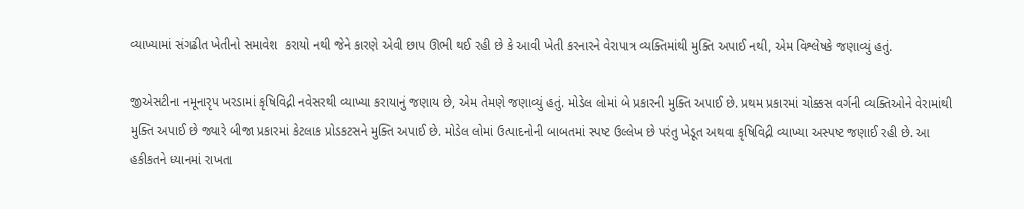વ્યાખ્યામાં સંગઢીત ખેતીનો સમાવેશ  કરાયો નથી જેને કારણે એવી છાપ ઊભી થઈ રહી છે કે આવી ખેતી કરનારને વેરાપાત્ર વ્યક્તિમાંથી મુક્તિ અપાઈ નથી, એમ વિશ્લેષકે જણાવ્યું હતું.

જીએસટીના નમૂનારૃપ ખરડામાં કૃષિવિદ્ની નવેસરથી વ્યાખ્યા કરાયાનું જણાય છે, એમ તેમણે જણાવ્યું હતું. મોડેલ લોમાં બે પ્રકારની મુક્તિ અપાઈ છે. પ્રથમ પ્રકારમાં ચોક્કસ વર્ગની વ્યક્તિઓને વેરામાંથી મુક્તિ અપાઈ છે જ્યારે બીજા પ્રકારમાં કેટલાક પ્રોડકટસને મુક્તિ અપાઈ છે. મોડેલ લોમાં ઉત્પાદનોની બાબતમાં સ્પષ્ટ ઉલ્લેખ છે પરંતુ ખેડૂત અથવા કૃષિવિદ્ની વ્યાખ્યા અસ્પષ્ટ જણાઈ રહી છે. આ હકીકતને ધ્યાનમાં રાખતા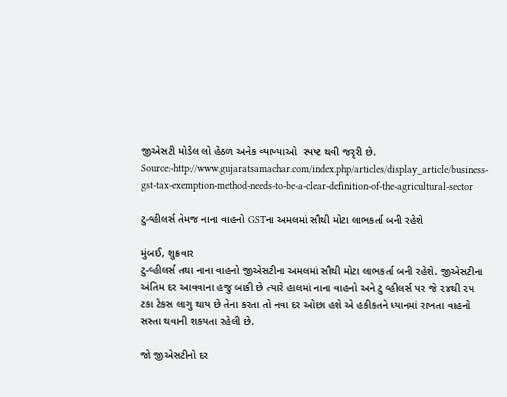જીએસટી મોડેલ લો હેઠળ અનેક વ્યાખ્યાઓ  સ્પષ્ટ થવી જરૃરી છે.
Source:-http://www.gujaratsamachar.com/index.php/articles/display_article/business-gst-tax-exemption-method-needs-to-be-a-clear-definition-of-the-agricultural-sector

ટુ-વ્હીલર્સ તેમજ નાના વાહનો GSTના અમલમાં સૌથી મોટા લાભકર્તા બની રહેશે

મુંબઈ, શુક્રવાર
ટુ-વ્હીલર્સ તથા નાના વાહનો જીએસટીના અમલમાં સૌથી મોટા લાભકર્તા બની રહેશે. જીએસટીના અંતિમ દર આવવાના હજુ બાકી છે ત્યારે હાલમાં નાના વાહનો અને ટુ વ્હીલર્સ પર જે ૨૪થી ૨૫ ટકા ટેકસ લાગુ થાય છે તેના કરતા તો નવા દર ઓછા હશે એ હકીકતને ધ્યાનમાં રાખતા વાહનો સસ્તા થવાની શકયતા રહેલી છે.

જો જીએસટીનો દર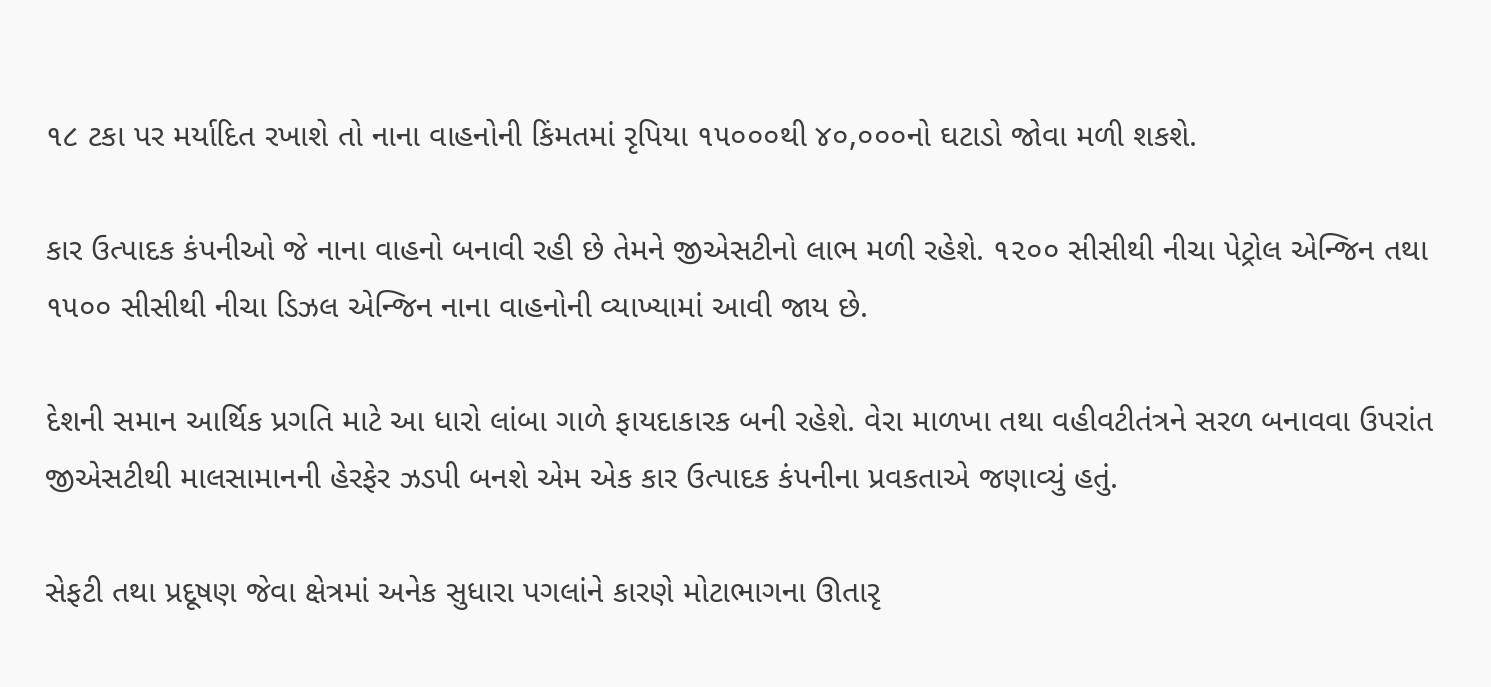૧૮ ટકા પર મર્યાદિત રખાશે તો નાના વાહનોની કિંમતમાં રૃપિયા ૧૫૦૦૦થી ૪૦,૦૦૦નો ઘટાડો જોવા મળી શકશે.

કાર ઉત્પાદક કંપનીઓ જે નાના વાહનો બનાવી રહી છે તેમને જીએસટીનો લાભ મળી રહેશે. ૧૨૦૦ સીસીથી નીચા પેટ્રોલ એન્જિન તથા ૧૫૦૦ સીસીથી નીચા ડિઝલ એન્જિન નાના વાહનોની વ્યાખ્યામાં આવી જાય છે.

દેશની સમાન આર્થિક પ્રગતિ માટે આ ધારો લાંબા ગાળે ફાયદાકારક બની રહેશે. વેરા માળખા તથા વહીવટીતંત્રને સરળ બનાવવા ઉપરાંત જીએસટીથી માલસામાનની હેરફેર ઝડપી બનશે એમ એક કાર ઉત્પાદક કંપનીના પ્રવકતાએ જણાવ્યું હતું.

સેફટી તથા પ્રદૂષણ જેવા ક્ષેત્રમાં અનેક સુધારા પગલાંને કારણે મોટાભાગના ઊતારૃ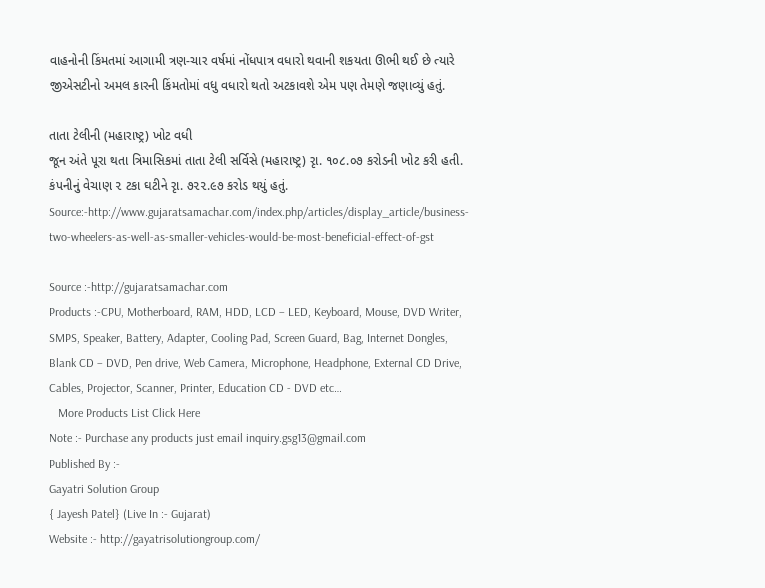વાહનોની કિંમતમાં આગામી ત્રણ-ચાર વર્ષમાં નોંધપાત્ર વધારો થવાની શકયતા ઊભી થઈ છે ત્યારે જીએસટીનો અમલ કારની કિંમતોમાં વધુ વધારો થતો અટકાવશે એમ પણ તેમણે જણાવ્યું હતું.

તાતા ટેલીની (મહારાષ્ટ્ર) ખોટ વધી
જૂન અંતે પૂરા થતા ત્રિમાસિકમાં તાતા ટેલી સર્વિસે (મહારાષ્ટ્ર) રૃા. ૧૦૮.૦૭ કરોડની ખોટ કરી હતી. કંપનીનું વેચાણ ૨ ટકા ઘટીને રૃા. ૭૨૨.૯૭ કરોડ થયું હતું.
Source:-http://www.gujaratsamachar.com/index.php/articles/display_article/business-two-wheelers-as-well-as-smaller-vehicles-would-be-most-beneficial-effect-of-gst

Source :-http://gujaratsamachar.com
Products :-CPU, Motherboard, RAM, HDD, LCD – LED, Keyboard, Mouse, DVD Writer, SMPS, Speaker, Battery, Adapter, Cooling Pad, Screen Guard, Bag, Internet Dongles, Blank CD – DVD, Pen drive, Web Camera, Microphone, Headphone, External CD Drive, Cables, Projector, Scanner, Printer, Education CD - DVD etc…
   More Products List Click Here
Note :- Purchase any products just email inquiry.gsg13@gmail.com
Published By :-
Gayatri Solution Group
{ Jayesh Patel} (Live In :- Gujarat)
Website :- http://gayatrisolutiongroup.com/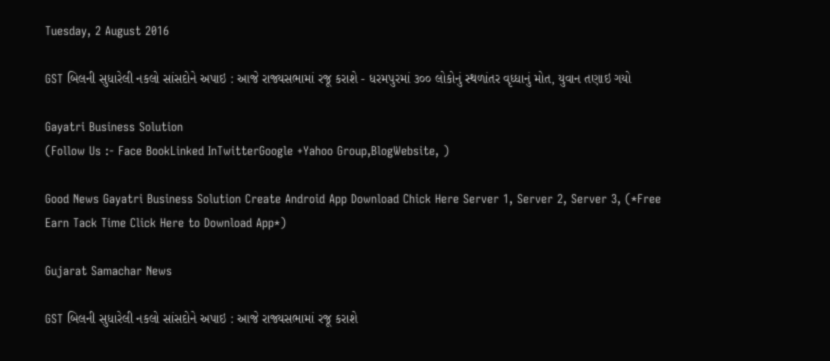Tuesday, 2 August 2016

GST બિલની સુધારેલી નકલો સાંસદોને અપાઇ : આજે રાજ્યસભામાં રજૂ કરાશે - ધરમપુરમાં ૩૦૦ લોકોનું સ્થળાંતર વૃધ્ધાનું મોત, યુવાન તણાઇ ગયો

Gayatri Business Solution
(Follow Us :- Face BookLinked InTwitterGoogle +Yahoo Group,BlogWebsite, )

Good News Gayatri Business Solution Create Android App Download Chick Here Server 1, Server 2, Server 3, (*Free Earn Tack Time Click Here to Download App*)

Gujarat Samachar News

GST બિલની સુધારેલી નકલો સાંસદોને અપાઇ : આજે રાજ્યસભામાં રજૂ કરાશે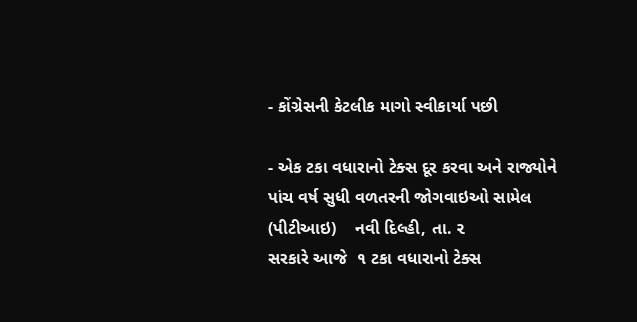- કોંગ્રેસની કેટલીક માગો સ્વીકાર્યા પછી

- એક ટકા વધારાનો ટેક્સ દૂર કરવા અને રાજ્યોને પાંચ વર્ષ સુધી વળતરની જોગવાઇઓ સામેલ
(પીટીઆઇ)    નવી દિલ્હી, તા. ૨
સરકારે આજે  ૧ ટકા વધારાનો ટેક્સ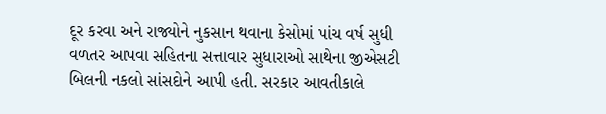દૂર કરવા અને રાજ્યોને નુકસાન થવાના કેસોમાં પાંચ વર્ષ સુધી વળતર આપવા સહિતના સત્તાવાર સુધારાઓ સાથેના જીએસટી બિલની નકલો સાંસદોને આપી હતી. સરકાર આવતીકાલે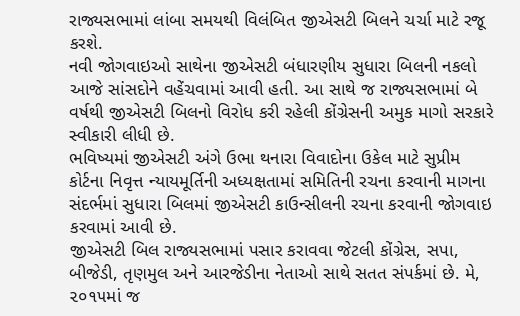રાજ્યસભામાં લાંબા સમયથી વિલંબિત જીએસટી બિલને ચર્ચા માટે રજૂ કરશે.
નવી જોગવાઇઓ સાથેના જીએસટી બંધારણીય સુધારા બિલની નકલો આજે સાંસદોને વહેંચવામાં આવી હતી. આ સાથે જ રાજ્યસભામાં બે વર્ષથી જીએસટી બિલનો વિરોધ કરી રહેલી કોંગ્રેસની અમુક માગો સરકારે સ્વીકારી લીધી છે.
ભવિષ્યમાં જીએસટી અંગે ઉભા થનારા વિવાદોના ઉકેલ માટે સુપ્રીમ કોર્ટના નિવૃત્ત ન્યાયમૂર્તિની અધ્યક્ષતામાં સમિતિની રચના કરવાની માગના સંદર્ભમાં સુધારા બિલમાં જીએસટી કાઉન્સીલની રચના કરવાની જોગવાઇ કરવામાં આવી છે.
જીએસટી બિલ રાજ્યસભામાં પસાર કરાવવા જેટલી કોંગ્રેસ, સપા, બીજેડી, તૃણમુલ અને આરજેડીના નેતાઓ સાથે સતત સંપર્કમાં છે. મે, ૨૦૧૫માં જ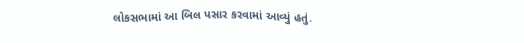લોકસભામાં આ બિલ પસાર કરવામાં આવ્યું હતું.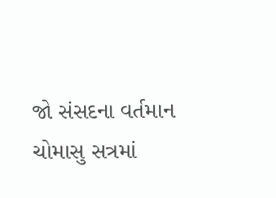જો સંસદના વર્તમાન ચોમાસુ સત્રમાં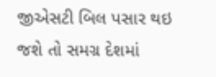જીએસટી બિલ પસાર થઇ જશે તો સમગ્ર દેશમાં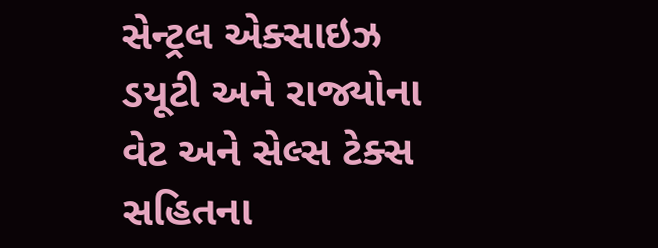સેન્ટ્રલ એક્સાઇઝ ડયૂટી અને રાજ્યોના વેટ અને સેલ્સ ટેક્સ સહિતના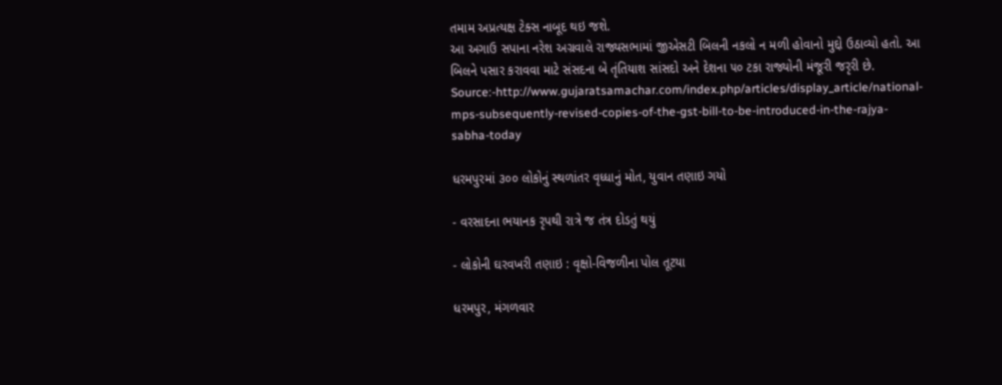તમામ અપ્રત્યક્ષ ટેક્સ નાબૂદ થઇ જશે.
આ અગાઉ સપાના નરેશ અગ્રવાલે રાજ્યસભામાં જીએસટી બિલની નકલો ન મળી હોવાનો મુદ્દો ઉઠાવ્યો હતો. આ બિલને પસાર કરાવવા માટે સંસદના બે તૃંતિયાશ સાંસદો અને દેશના ૫૦ ટકા રાજ્યોની મંજૂરી જરૃરી છે.
Source:-http://www.gujaratsamachar.com/index.php/articles/display_article/national-mps-subsequently-revised-copies-of-the-gst-bill-to-be-introduced-in-the-rajya-sabha-today

ધરમપુરમાં ૩૦૦ લોકોનું સ્થળાંતર વૃધ્ધાનું મોત, યુવાન તણાઇ ગયો

- વરસાદના ભયાનક રૃપથી રાત્રે જ તંત્ર દોડતું થયું

- લોકોની ઘરવખરી તણાઇ : વૃક્ષો-વિજળીના પોલ તૂટયા

ધરમપુર, મંગળવાર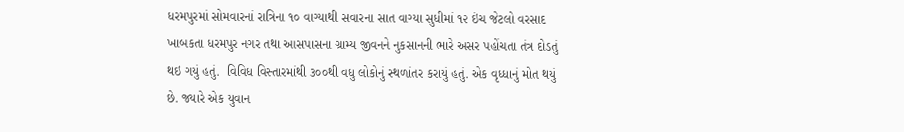ધરમપુરમાં સોમવારનાં રાત્રિના ૧૦ વાગ્યાથી સવારના સાત વાગ્યા સુધીમાં ૧૨ ઇંચ જેટલો વરસાદ ખાબકતા ધરમપુર નગર તથા આસપાસના ગ્રામ્ય જીવનને નુકસાનની ભારે અસર પહોંચતા તંત્ર દોડતું થઇ ગયું હતું.  વિવિધ વિસ્તારમાંથી ૩૦૦થી વધુ લોકોનું સ્થળાંતર કરાયું હતું. એક વૃધ્ધાનું મોત થયું છે. જ્યારે એક યુવાન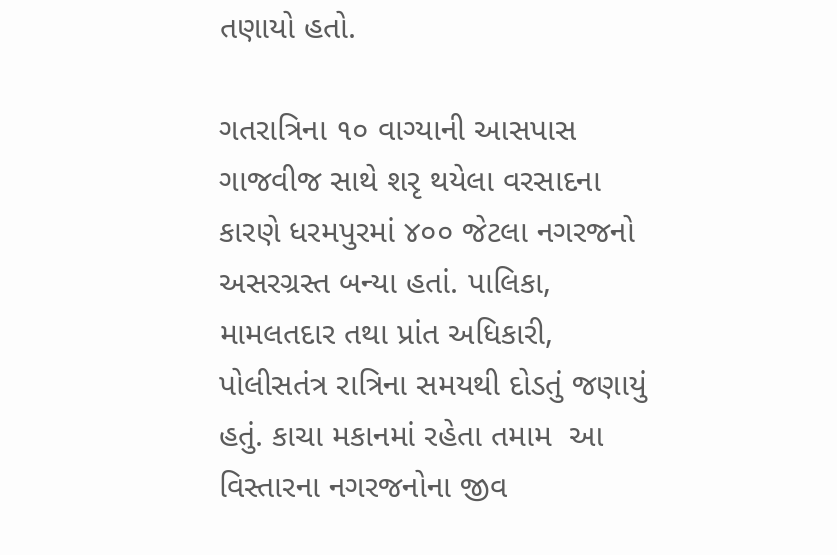તણાયો હતો.

ગતરાત્રિના ૧૦ વાગ્યાની આસપાસ ગાજવીજ સાથે શરૃ થયેલા વરસાદના કારણે ધરમપુરમાં ૪૦૦ જેટલા નગરજનો અસરગ્રસ્ત બન્યા હતાં. પાલિકા, મામલતદાર તથા પ્રાંત અધિકારી, પોલીસતંત્ર રાત્રિના સમયથી દોડતું જણાયું હતું. કાચા મકાનમાં રહેતા તમામ  આ વિસ્તારના નગરજનોના જીવ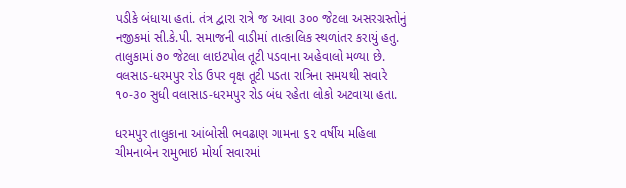પડીકે બંધાયા હતાં. તંત્ર દ્વારા રાત્રે જ આવા ૩૦૦ જેટલા અસરગ્રસ્તોનું નજીકમાં સી.કે.પી. સમાજની વાડીમાં તાત્કાલિક સ્થળાંતર કરાયું હતુ. તાલુકામાં ૭૦ જેટલા લાઇટપોલ તૂટી પડવાના અહેવાલો મળ્યા છે. વલસાડ-ધરમપુર રોડ ઉપર વૃક્ષ તૂટી પડતા રાત્રિના સમયથી સવારે ૧૦-૩૦ સુધી વલાસાડ-ધરમપુર રોડ બંધ રહેતા લોકો અટવાયા હતા.

ધરમપુર તાલુકાના આંબોસી ભવઢાણ ગામના ૬૨ વર્ષીય મહિલા ચીમનાબેન રામુભાઇ મોર્યા સવારમાં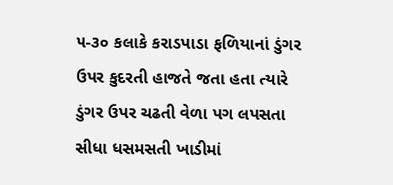૫-૩૦ કલાકે કરાડપાડા ફળિયાનાં ડુંગર ઉપર કુદરતી હાજતે જતા હતા ત્યારે ડુંગર ઉપર ચઢતી વેળા પગ લપસતા સીધા ધસમસતી ખાડીમાં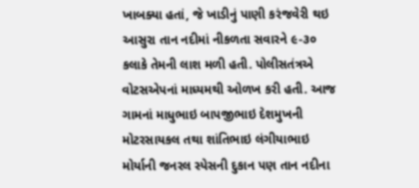ખાબક્યા હતાં, જે ખાડીનું પાણી કરંજવેરી થઇ આસુરા તાન નદીમાં નીકળતા સવારને ૯-૩૦ કલાકે તેમની લાશ મળી હતી. પોલીસતંત્રએ વોટસએપનાં માધ્યમથી ઓળખ કરી હતી. આજ ગામનાં માધુભાઇ બાપજીભાઇ દેશમુખની મોટરસાયકલ તથા શાંતિભાઇ લંગીયાભાઇ મોર્યાની જનરલ સ્પેસની દુકાન પણ તાન નદીના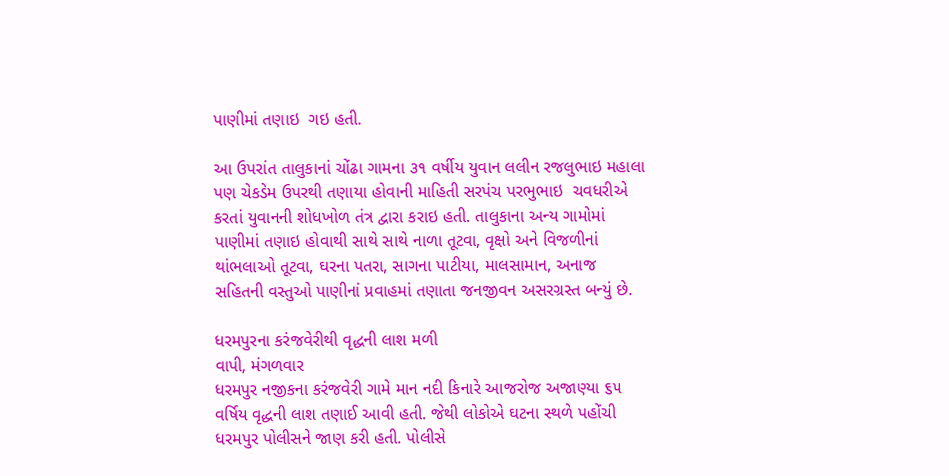પાણીમાં તણાઇ  ગઇ હતી.

આ ઉપરાંત તાલુકાનાં ચોંઢા ગામના ૩૧ વર્ષીય યુવાન લલીન રજલુભાઇ મહાલા પણ ચેકડેમ ઉપરથી તણાયા હોવાની માહિતી સરપંચ પરભુભાઇ  ચવધરીએ કરતાં યુવાનની શોધખોળ તંત્ર દ્વારા કરાઇ હતી. તાલુકાના અન્ય ગામોમાં પાણીમાં તણાઇ હોવાથી સાથે સાથે નાળા તૂટવા, વૃક્ષો અને વિજળીનાં થાંભલાઓ તૂટવા, ઘરના પતરા, સાગના પાટીયા, માલસામાન, અનાજ સહિતની વસ્તુઓ પાણીનાં પ્રવાહમાં તણાતા જનજીવન અસરગ્રસ્ત બન્યું છે.

ધરમપુરના કરંજવેરીથી વૃદ્ધની લાશ મળી
વાપી, મંગળવાર
ધરમપુર નજીકના કરંજવેરી ગામે માન નદી કિનારે આજરોજ અજાણ્યા ૬૫ વર્ષિય વૃદ્ધની લાશ તણાઈ આવી હતી. જેથી લોકોએ ઘટના સ્થળે પહોંચી ધરમપુર પોલીસને જાણ કરી હતી. પોલીસે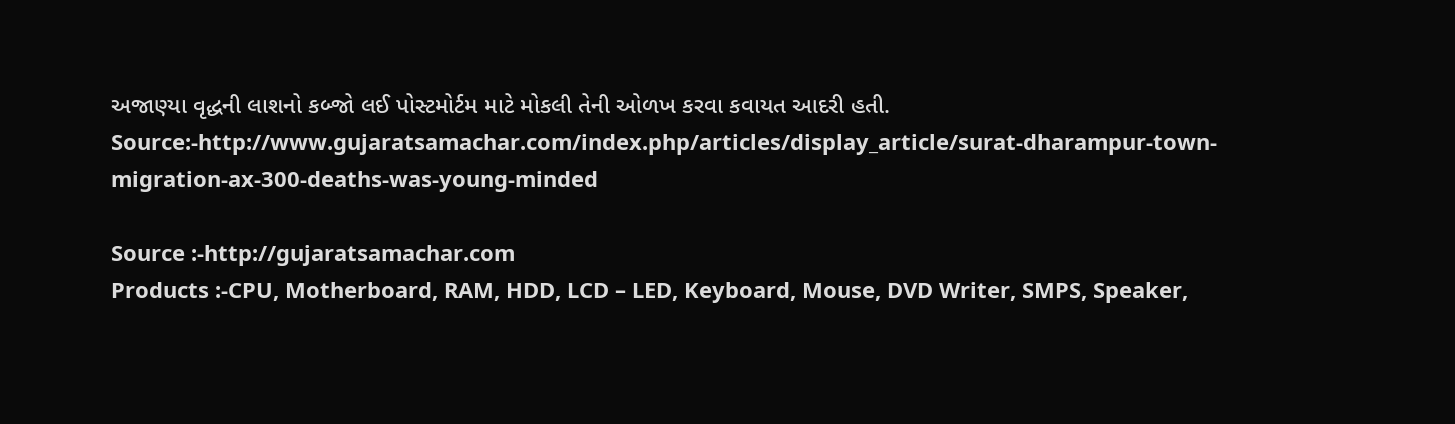અજાણ્યા વૃદ્ધની લાશનો કબ્જો લઈ પોસ્ટમોર્ટમ માટે મોકલી તેની ઓળખ કરવા કવાયત આદરી હતી.
Source:-http://www.gujaratsamachar.com/index.php/articles/display_article/surat-dharampur-town-migration-ax-300-deaths-was-young-minded

Source :-http://gujaratsamachar.com
Products :-CPU, Motherboard, RAM, HDD, LCD – LED, Keyboard, Mouse, DVD Writer, SMPS, Speaker,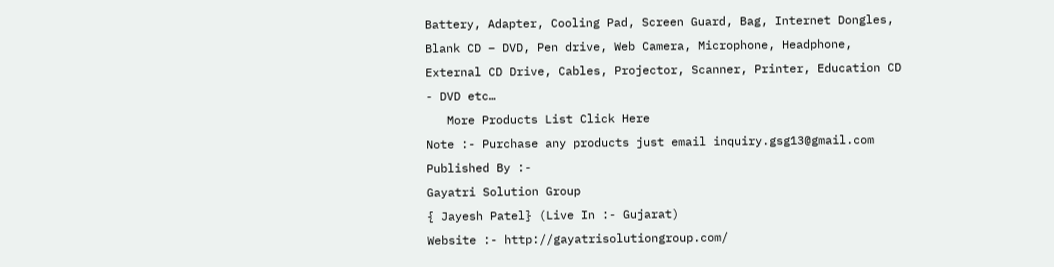Battery, Adapter, Cooling Pad, Screen Guard, Bag, Internet Dongles, Blank CD – DVD, Pen drive, Web Camera, Microphone, Headphone, External CD Drive, Cables, Projector, Scanner, Printer, Education CD - DVD etc…
   More Products List Click Here
Note :- Purchase any products just email inquiry.gsg13@gmail.com
Published By :-
Gayatri Solution Group
{ Jayesh Patel} (Live In :- Gujarat)
Website :- http://gayatrisolutiongroup.com/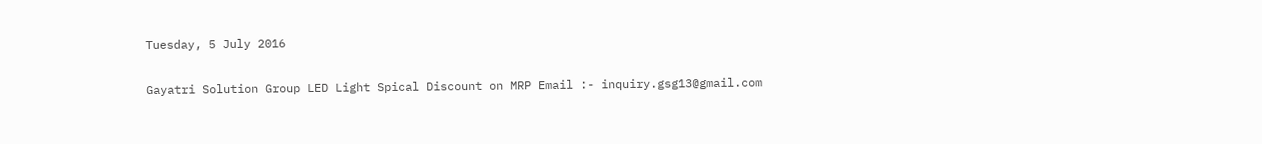Tuesday, 5 July 2016

Gayatri Solution Group LED Light Spical Discount on MRP Email :- inquiry.gsg13@gmail.com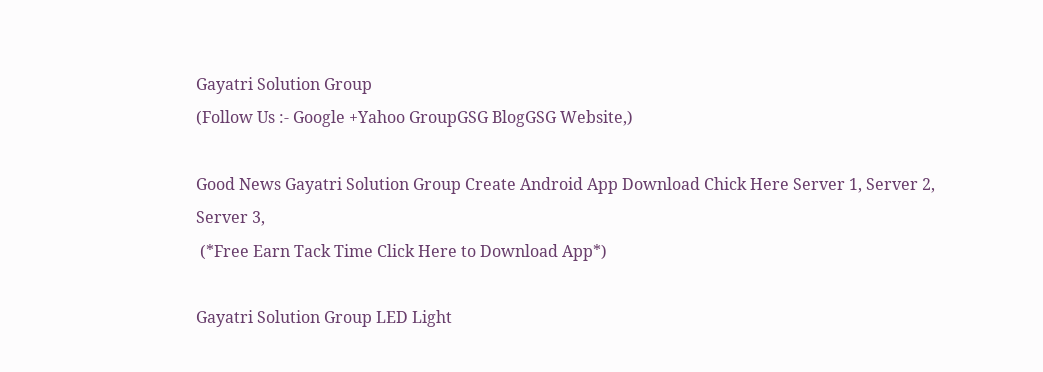Gayatri Solution Group
(Follow Us :- Google +Yahoo GroupGSG BlogGSG Website,)

Good News Gayatri Solution Group Create Android App Download Chick Here Server 1, Server 2, Server 3,
 (*Free Earn Tack Time Click Here to Download App*)

Gayatri Solution Group LED Light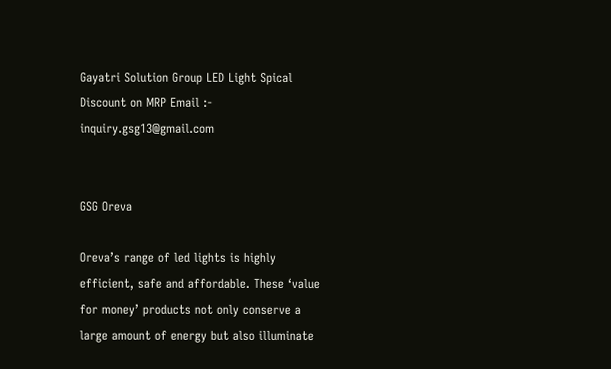Gayatri Solution Group LED Light Spical Discount on MRP Email :- inquiry.gsg13@gmail.com


GSG Oreva

Oreva’s range of led lights is highly efficient, safe and affordable. These ‘value for money’ products not only conserve a large amount of energy but also illuminate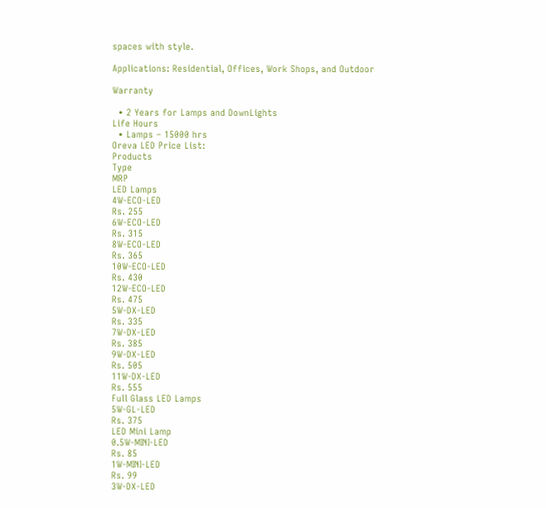spaces with style.

Applications: Residential, Offices, Work Shops, and Outdoor

Warranty

  • 2 Years for Lamps and DownLights
Life Hours
  • Lamps – 15000 hrs
Oreva LED Price List:
Products
Type
MRP
LED Lamps
4W-ECO-LED
Rs. 255
6W-ECO-LED
Rs. 315
8W-ECO-LED
Rs. 365
10W-ECO-LED
Rs. 430
12W-ECO-LED
Rs. 475
5W-DX-LED
Rs. 335
7W-DX-LED
Rs. 385
9W-DX-LED
Rs. 505
11W-DX-LED
Rs. 555
Full Glass LED Lamps
5W-GL-LED
Rs. 375
LED Mini Lamp
0.5W-MINI-LED
Rs. 85
1W-MINI-LED
Rs. 99
3W-DX-LED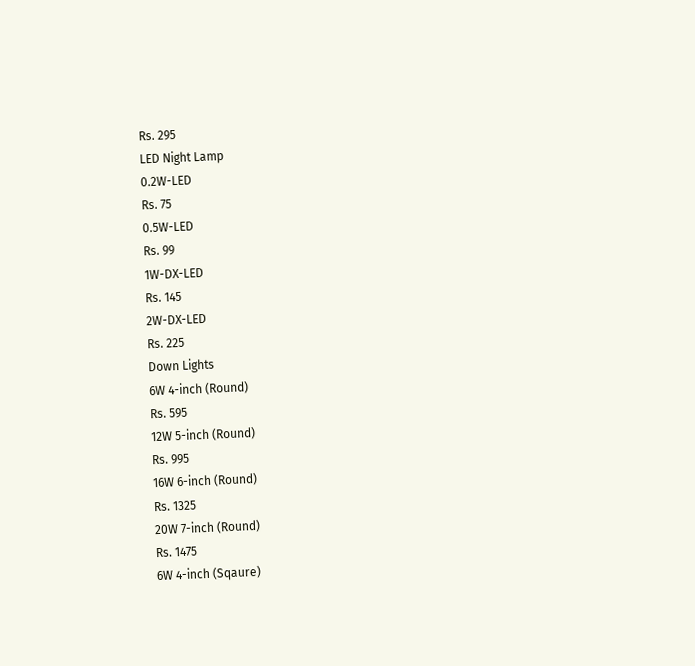Rs. 295
LED Night Lamp
0.2W-LED
Rs. 75
0.5W-LED
Rs. 99
1W-DX-LED
Rs. 145
2W-DX-LED
Rs. 225
Down Lights
6W 4-inch (Round)
Rs. 595
12W 5-inch (Round)
Rs. 995
16W 6-inch (Round)
Rs. 1325
20W 7-inch (Round)
Rs. 1475
6W 4-inch (Sqaure)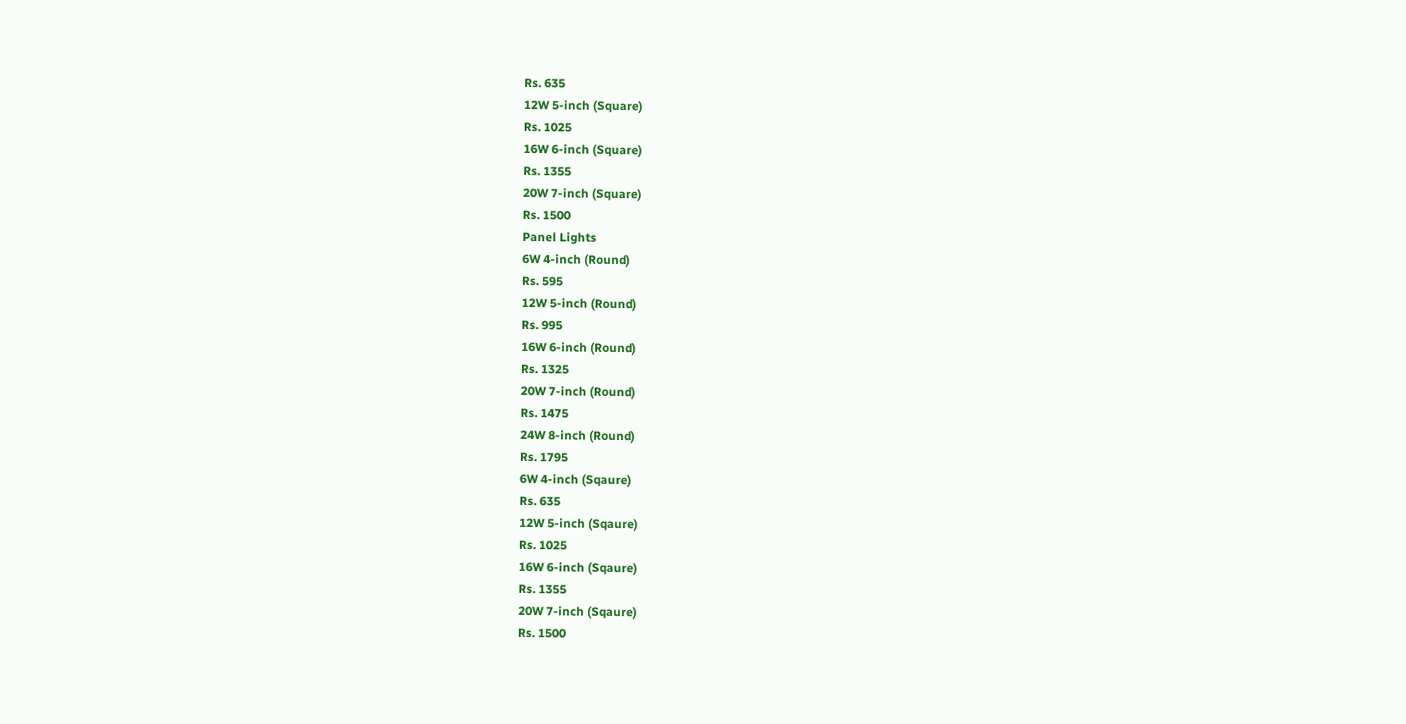Rs. 635
12W 5-inch (Square)
Rs. 1025
16W 6-inch (Square)
Rs. 1355
20W 7-inch (Square)
Rs. 1500
Panel Lights
6W 4-inch (Round)
Rs. 595
12W 5-inch (Round)
Rs. 995
16W 6-inch (Round)
Rs. 1325
20W 7-inch (Round)
Rs. 1475
24W 8-inch (Round)
Rs. 1795
6W 4-inch (Sqaure)
Rs. 635
12W 5-inch (Sqaure)
Rs. 1025
16W 6-inch (Sqaure)
Rs. 1355
20W 7-inch (Sqaure)
Rs. 1500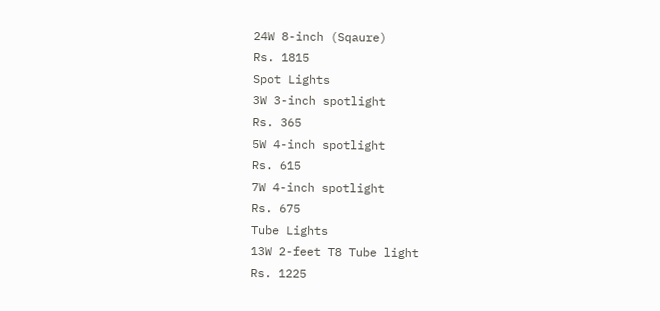24W 8-inch (Sqaure)
Rs. 1815
Spot Lights
3W 3-inch spotlight
Rs. 365
5W 4-inch spotlight
Rs. 615
7W 4-inch spotlight
Rs. 675
Tube Lights
13W 2-feet T8 Tube light
Rs. 1225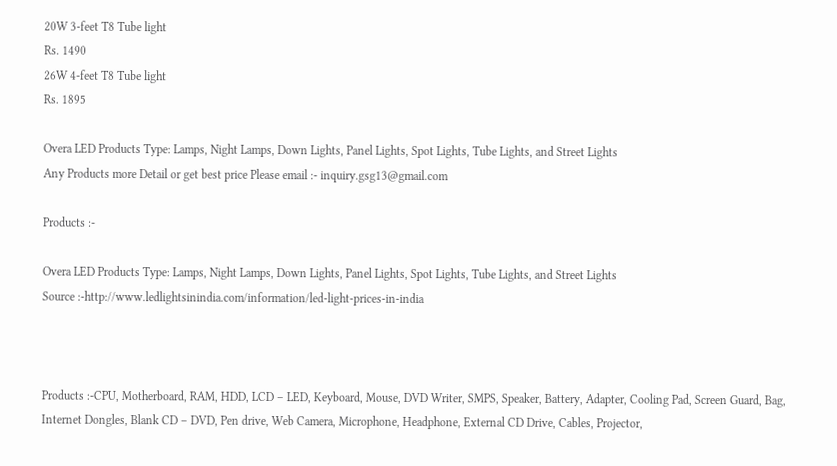20W 3-feet T8 Tube light
Rs. 1490
26W 4-feet T8 Tube light
Rs. 1895

Overa LED Products Type: Lamps, Night Lamps, Down Lights, Panel Lights, Spot Lights, Tube Lights, and Street Lights
Any Products more Detail or get best price Please email :- inquiry.gsg13@gmail.com

Products :-

Overa LED Products Type: Lamps, Night Lamps, Down Lights, Panel Lights, Spot Lights, Tube Lights, and Street Lights
Source :-http://www.ledlightsinindia.com/information/led-light-prices-in-india



Products :-CPU, Motherboard, RAM, HDD, LCD – LED, Keyboard, Mouse, DVD Writer, SMPS, Speaker, Battery, Adapter, Cooling Pad, Screen Guard, Bag, Internet Dongles, Blank CD – DVD, Pen drive, Web Camera, Microphone, Headphone, External CD Drive, Cables, Projector,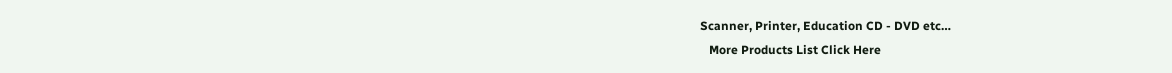Scanner, Printer, Education CD - DVD etc…
   More Products List Click Here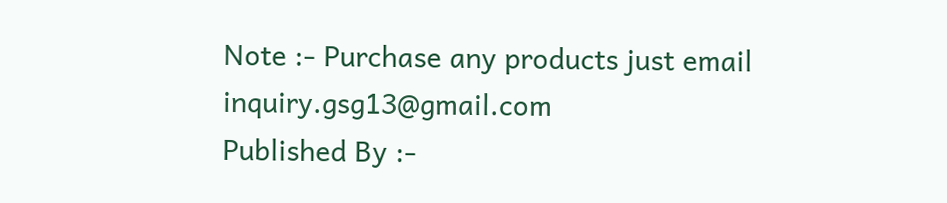Note :- Purchase any products just email inquiry.gsg13@gmail.com
Published By :-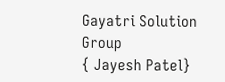Gayatri Solution Group
{ Jayesh Patel}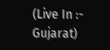(Live In :- Gujarat)